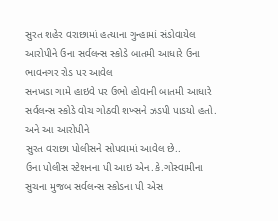સુરત શહેર વરાછામાં હત્યાના ગુન્હામાં સંડોવાયેલ આરોપીને ઉના સર્વલન્સ સ્કોડે બાતમી આધારે ઉના ભાવનગર રોડ પર આવેલ
સનખડા ગામે હાઇવે પર ઉભો હોવાની બાતમી આધારે સર્વલન્સ સ્કોડે વોચ ગોઠવી શખ્સને ઝડપી પાડયો હતો. અને આ આરોપીને
સુરત વરાછા પોલીસને સોપવામાં આવેલ છે..
ઉના પોલીસ સ્ટેશનના પી આઇ એન.કે.ગોસ્વામીના સુચના મુજબ સર્વલન્સ સ્કોડના પી એસ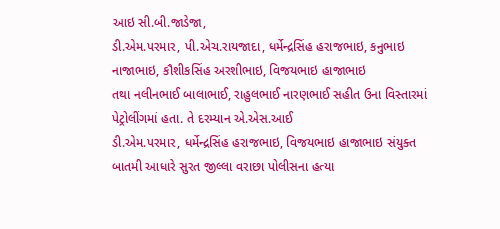આઇ સી.બી.જાડેજા,
ડી.એમ.પરમાર, પી.એચ.રાયજાદા, ધર્મેન્દ્રસિંહ હરાજભાઇ, કનુભાઇ નાજાભાઇ, કૌશીકસિંહ અરશીભાઇ, વિજયભાઇ હાજાભાઇ
તથા નલીનભાઈ બાલાભાઈ, રાહુલભાઈ નારણભાઈ સહીત ઉના વિસ્તારમાં પેટ્રોલીંગમાં હતા. તે દરમ્યાન એ.એસ.આઈ
ડી.એમ.પરમાર, ધર્મેન્દ્રસિંહ હરાજભાઇ, વિજયભાઇ હાજાભાઇ સંયુક્ત બાતમી આધારે સુરત જીલ્લા વરાછા પોલીસના હત્યા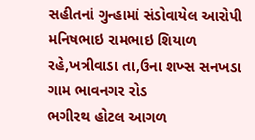સહીતનાં ગુન્હામાં સંડોવાયેલ આરોપી મનિષભાઇ રામભાઇ શિયાળ રહે,ખત્રીવાડા તા,ઉના શખ્સ સનખડા ગામ ભાવનગર રોડ
ભગીરથ હોટલ આગળ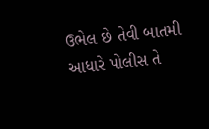ઉભેલ છે તેવી બાતમી આધારે પોલીસ તે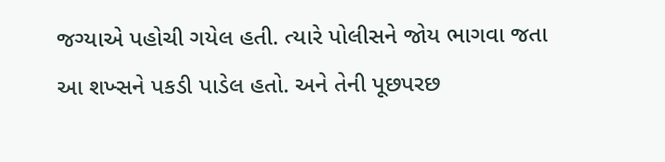જગ્યાએ પહોચી ગયેલ હતી. ત્યારે પોલીસને જોય ભાગવા જતા
આ શખ્સને પકડી પાડેલ હતો. અને તેની પૂછપરછ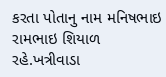કરતા પોતાનુ નામ મનિષભાઇ રામભાઇ શિયાળ રહે.ખત્રીવાડા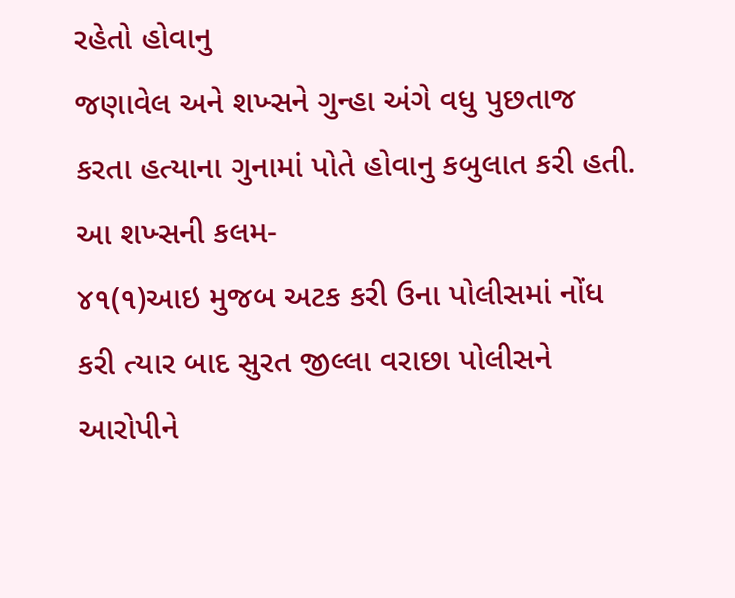રહેતો હોવાનુ
જણાવેલ અને શખ્સને ગુન્હા અંગે વધુ પુછતાજ કરતા હત્યાના ગુનામાં પોતે હોવાનુ કબુલાત કરી હતી. આ શખ્સની કલમ-
૪૧(૧)આઇ મુજબ અટક કરી ઉના પોલીસમાં નોંધ કરી ત્યાર બાદ સુરત જીલ્લા વરાછા પોલીસને આરોપીને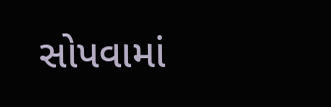સોપવામાં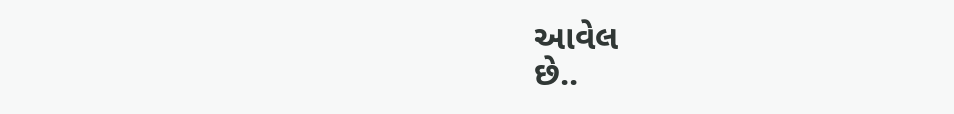આવેલ
છે..